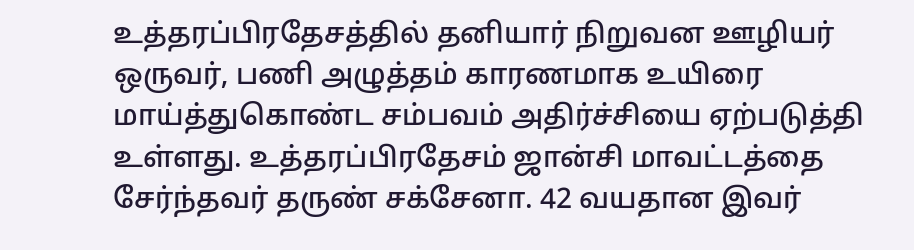உத்தரப்பிரதேசத்தில் தனியார் நிறுவன ஊழியர் ஒருவர், பணி அழுத்தம் காரணமாக உயிரை மாய்த்துகொண்ட சம்பவம் அதிர்ச்சியை ஏற்படுத்தி உள்ளது. உத்தரப்பிரதேசம் ஜான்சி மாவட்டத்தை சேர்ந்தவர் தருண் சக்சேனா. 42 வயதான இவர்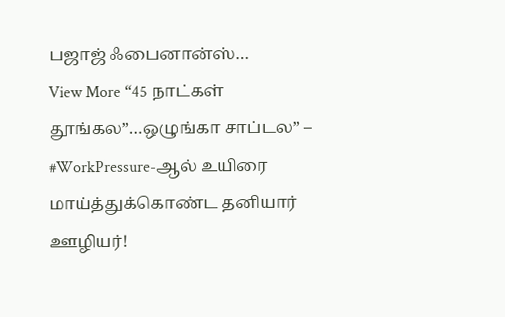பஜாஜ் ஃபைனான்ஸ்…
View More “45 நாட்கள் தூங்கல”…ஒழுங்கா சாப்டல” – #WorkPressure-ஆல் உயிரை மாய்த்துக்கொண்ட தனியார் ஊழியர்!